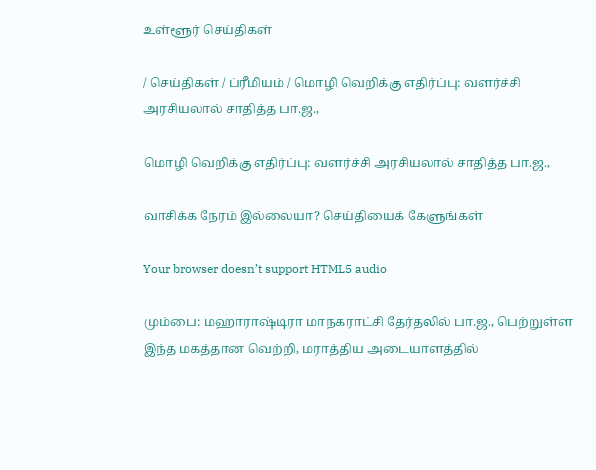உள்ளூர் செய்திகள்

/ செய்திகள் / ப்ரீமியம் / மொழி வெறிக்கு எதிர்ப்பு: வளர்ச்சி அரசியலால் சாதித்த பா.ஜ.,

மொழி வெறிக்கு எதிர்ப்பு: வளர்ச்சி அரசியலால் சாதித்த பா.ஜ.,

வாசிக்க நேரம் இல்லையா? செய்தியைக் கேளுங்கள்

Your browser doesn’t support HTML5 audio

மும்பை: மஹாராஷ்டிரா மாநகராட்சி தேர்தலில் பா.ஜ., பெற்றுள்ள இந்த மகத்தான வெற்றி, மராத்திய அடையாளத்தில்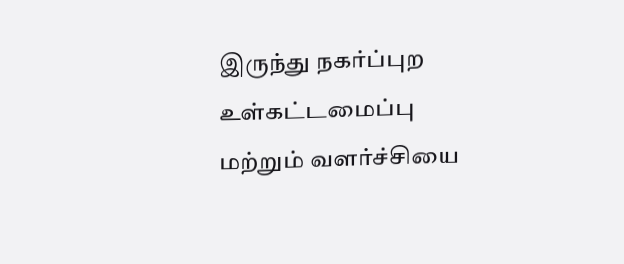இருந்து நகர்ப்புற உள்கட்டமைப்பு மற்றும் வளர்ச்சியை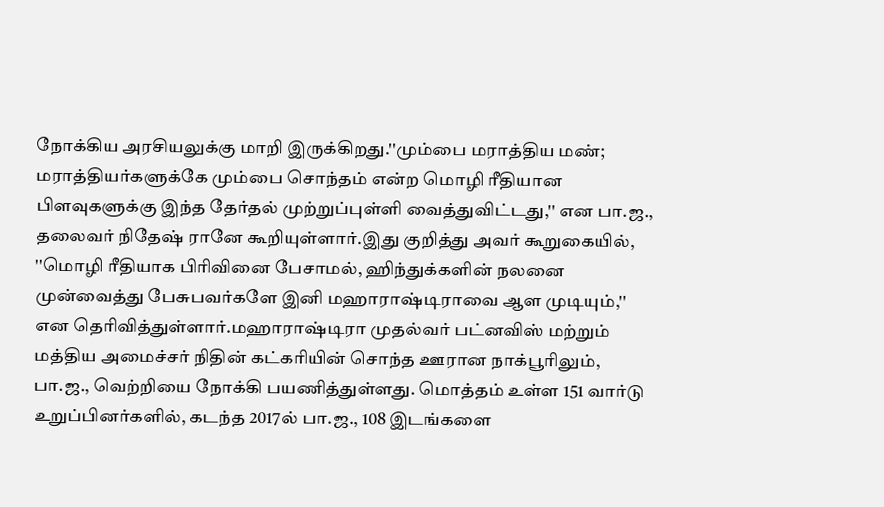நோக்கிய அரசியலுக்கு மாறி இருக்கிறது.''மும்பை மராத்திய மண்; மராத்தியர்களுக்கே மும்பை சொந்தம் என்ற மொழி ரீதியான பிளவுகளுக்கு இந்த தேர்தல் முற்றுப்புள்ளி வைத்துவிட்டது,'' என பா.ஜ., தலைவர் நிதேஷ் ரானே கூறியுள்ளார்.இது குறித்து அவர் கூறுகையில், ''மொழி ரீதியாக பிரிவினை பேசாமல், ஹிந்துக்களின் நலனை முன்வைத்து பேசுபவர்களே இனி மஹாராஷ்டிராவை ஆள முடியும்,'' என தெரிவித்துள்ளார்.மஹாராஷ்டிரா முதல்வர் பட்னவிஸ் மற்றும் மத்திய அமைச்சர் நிதின் கட்கரியின் சொந்த ஊரான நாக்பூரிலும், பா.ஜ., வெற்றியை நோக்கி பயணித்துள்ளது. மொத்தம் உள்ள 151 வார்டு உறுப்பினர்களில், கடந்த 2017ல் பா.ஜ., 108 இடங்களை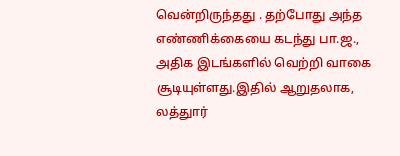வென்றிருந்தது . தற்போது அந்த எண்ணிக்கையை கடந்து பா.ஜ., அதிக இடங்களில் வெற்றி வாகை சூடியுள்ளது.இதில் ஆறுதலாக, லத்துார்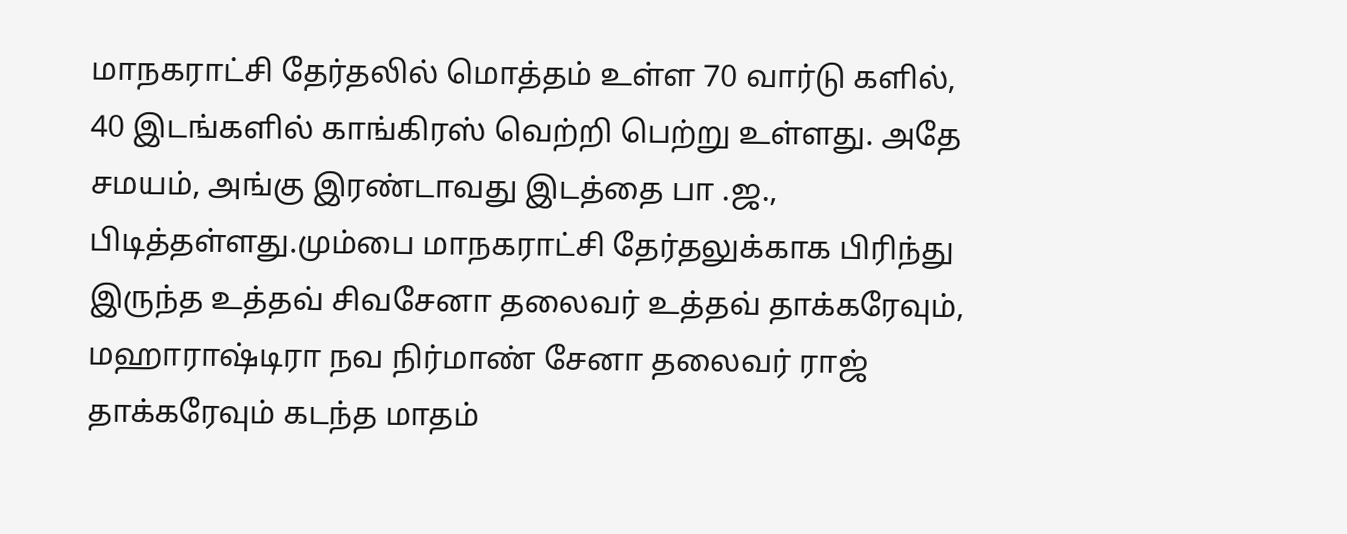மாநகராட்சி தேர்தலில் மொத்தம் உள்ள 70 வார்டு களில், 40 இடங்களில் காங்கிரஸ் வெற்றி பெற்று உள்ளது. அதே சமயம், அங்கு இரண்டாவது இடத்தை பா .ஜ., பிடித்தள்ளது.மும்பை மாநகராட்சி தேர்தலுக்காக பிரிந்து இருந்த உத்தவ் சிவசேனா தலைவர் உத்தவ் தாக்கரேவும், மஹாராஷ்டிரா நவ நிர்மாண் சேனா தலைவர் ராஜ் தாக்கரேவும் கடந்த மாதம்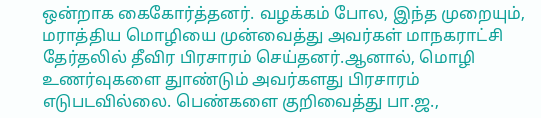ஒன்றாக கைகோர்த்தனர். வழக்கம் போல, இந்த முறையும், மராத்திய மொழியை முன்வைத்து அவர்கள் மாநகராட்சி தேர்தலில் தீவிர பிரசாரம் செய்தனர்.ஆனால், மொழி உணர்வுகளை துாண்டும் அவர்களது பிரசாரம் எடுபடவில்லை. பெண்களை குறிவைத்து பா.ஜ.,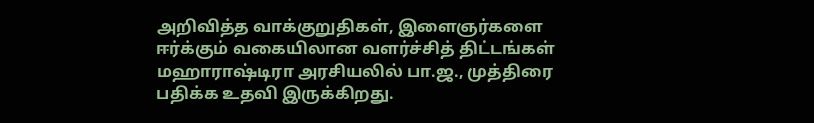அறிவித்த வாக்குறுதிகள், இளைஞர்களை ஈர்க்கும் வகையிலான வளர்ச்சித் திட்டங்கள் மஹாராஷ்டிரா அரசியலில் பா.ஜ., முத்திரை பதிக்க உதவி இருக்கிறது.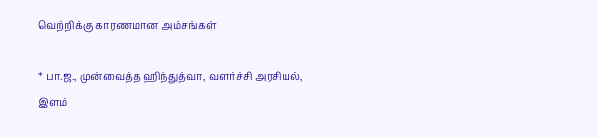வெற்றிக்கு காரணமான அம்சங்கள்

* பா.ஜ., முன்வைத்த ஹிந்துத்வா, வளர்ச்சி அரசியல், இளம்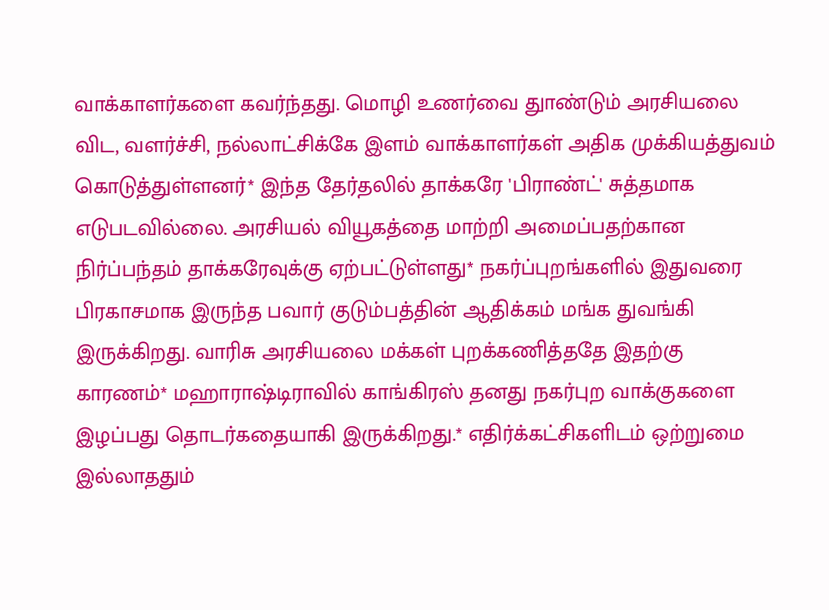வாக்காளர்களை கவர்ந்தது. மொழி உணர்வை துாண்டும் அரசியலை விட, வளர்ச்சி, நல்லாட்சிக்கே இளம் வாக்காளர்கள் அதிக முக்கியத்துவம் கொடுத்துள்ளனர்* இந்த தேர்தலில் தாக்கரே 'பிராண்ட்' சுத்தமாக எடுபடவில்லை. அரசியல் வியூகத்தை மாற்றி அமைப்பதற்கான நிர்ப்பந்தம் தாக்கரேவுக்கு ஏற்பட்டுள்ளது* நகர்ப்புறங்களில் இதுவரை பிரகாசமாக இருந்த பவார் குடும்பத்தின் ஆதிக்கம் மங்க துவங்கி இருக்கிறது. வாரிசு அரசியலை மக்கள் புறக்கணித்ததே இதற்கு காரணம்* மஹாராஷ்டிராவில் காங்கிரஸ் தனது நகர்புற வாக்குகளை இழப்பது தொடர்கதையாகி இருக்கிறது.* எதிர்க்கட்சிகளிடம் ஒற்றுமை இல்லாததும்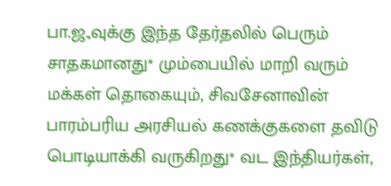பா.ஜ.,வுக்கு இந்த தேர்தலில் பெரும் சாதகமானது* மும்பையில் மாறி வரும் மக்கள் தொகையும், சிவசேனாவின் பாரம்பரிய அரசியல் கணக்குகளை தவிடு பொடியாக்கி வருகிறது* வட இந்தியர்கள்,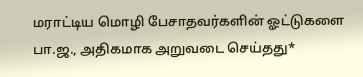மராட்டிய மொழி பேசாதவர்களின் ஓட்டுகளை பா.ஜ., அதிகமாக அறுவடை செய்தது*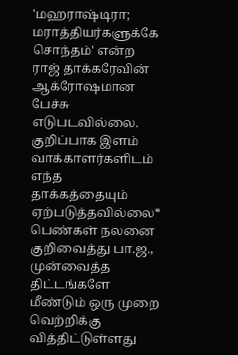'மஹராஷ்டிரா; மராத்தியர்களுக்கே சொந்தம்' என்ற ராஜ் தாக்கரேவின் ஆக்ரோஷமான பேச்சு எடுபடவில்லை. குறிப்பாக இளம் வாக்காளர்களிடம் எந்த தாக்கத்தையும் ஏற்படுத்தவில்லை* பெண்கள் நலனை குறிவைத்து பா.ஜ., முன்வைத்த திட்டங்களே மீண்டும் ஒரு முறை வெற்றிக்கு வித்திட்டுள்ளது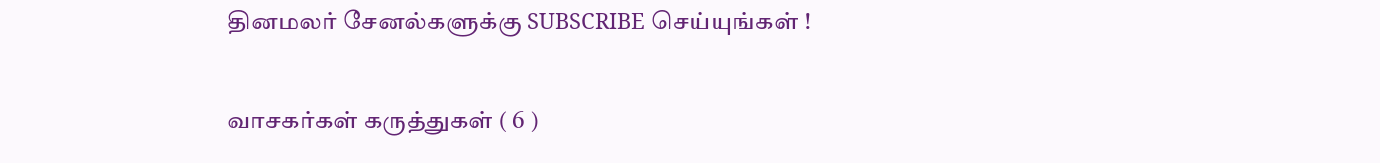தினமலர் சேனல்களுக்கு SUBSCRIBE செய்யுங்கள் !

வாசகர்கள் கருத்துகள் ( 6 )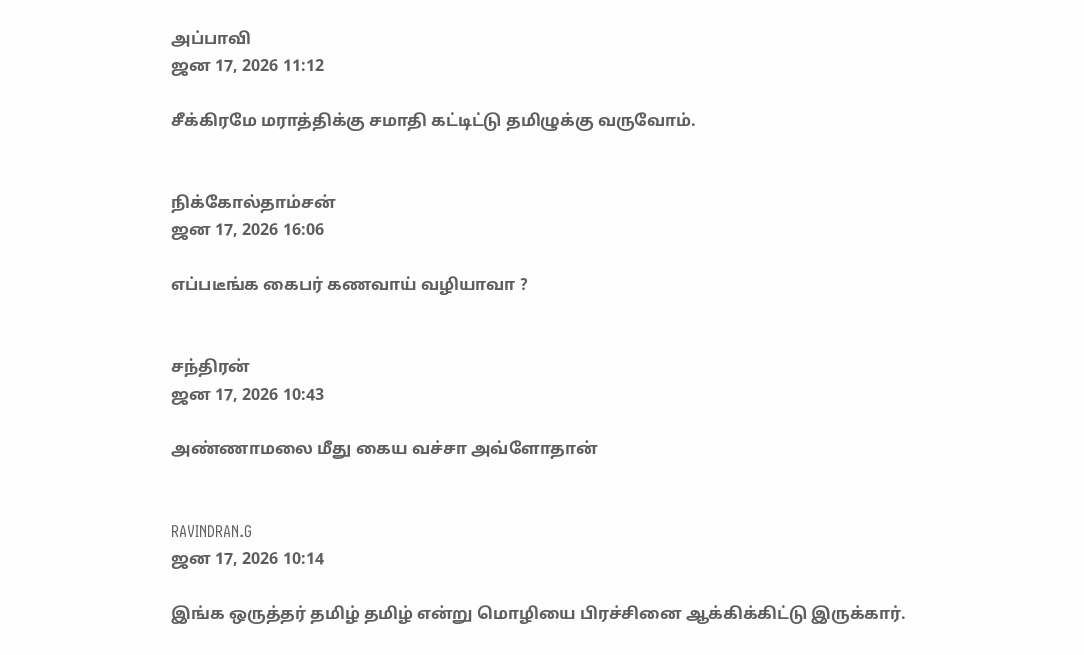அப்பாவி
ஜன 17, 2026 11:12

சீக்கிரமே மராத்திக்கு சமாதி கட்டிட்டு தமிழுக்கு வருவோம்.


நிக்கோல்தாம்சன்
ஜன 17, 2026 16:06

எப்படீங்க கைபர் கணவாய் வழியாவா ?


சந்திரன்
ஜன 17, 2026 10:43

அண்ணாமலை மீது கைய வச்சா அவ்ளோதான்


RAVINDRAN.G
ஜன 17, 2026 10:14

இங்க ஒருத்தர் தமிழ் தமிழ் என்று மொழியை பிரச்சினை ஆக்கிக்கிட்டு இருக்கார்.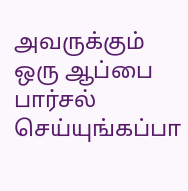அவருக்கும் ஒரு ஆப்பை பார்சல் செய்யுங்கப்பா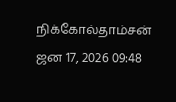நிக்கோல்தாம்சன்
ஜன 17, 2026 09:48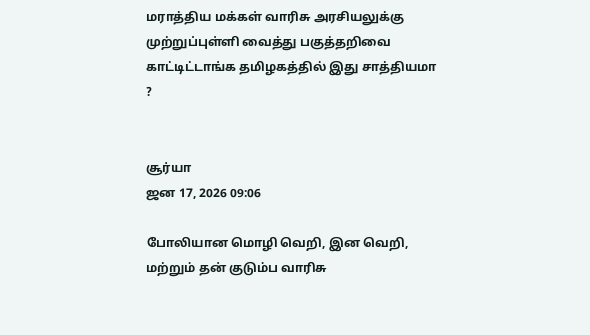மராத்திய மக்கள் வாரிசு அரசியலுக்கு முற்றுப்புள்ளி வைத்து பகுத்தறிவை காட்டிட்டாங்க தமிழகத்தில் இது சாத்தியமா ?


சூர்யா
ஜன 17, 2026 09:06

போலியான மொழி வெறி, இன வெறி, மற்றும் தன் குடும்ப வாரிசு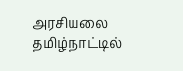அரசியலை தமிழ்நாட்டில்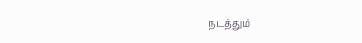நடத்தும்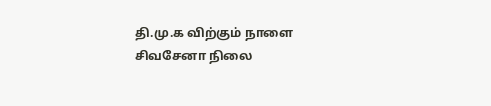தி.மு.க விற்கும் நாளை சிவசேனா நிலை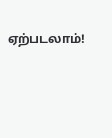ஏற்படலாம்!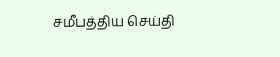சமீபத்திய செய்தி